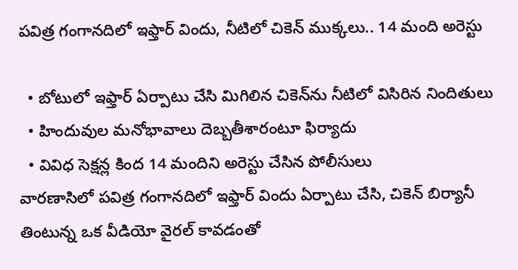పవిత్ర గంగానదిలో ఇఫ్తార్ విందు, నీటిలో చికెన్ ముక్కలు.. 14 మంది అరెస్టు

  • బోటులో ఇఫ్తార్ ఏర్పాటు చేసి మిగిలిన చికెన్‌ను నీటిలో విసిరిన నిందితులు
  • హిందువుల మనోభావాలు దెబ్బతీశారంటూ ఫిర్యాదు
  • వివిధ సెక్షన్ల కింద 14 మందిని అరెస్టు చేసిన పోలీసులు
వారణాసిలో పవిత్ర గంగానదిలో ఇఫ్తార్ విందు ఏర్పాటు చేసి, చికెన్ బిర్యానీ తింటున్న ఒక వీడియో వైరల్ కావడంతో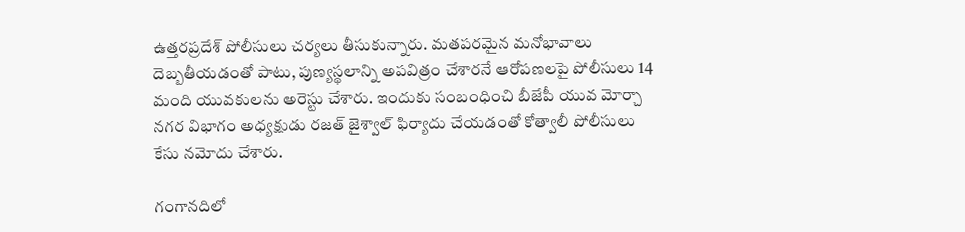ఉత్తరప్రదేశ్ పోలీసులు చర్యలు తీసుకున్నారు. మతపరమైన మనోభావాలు దెబ్బతీయడంతో పాటు, పుణ్యస్థలాన్ని అపవిత్రం చేశారనే ఆరోపణలపై పోలీసులు 14 మంది యువకులను అరెస్టు చేశారు. ఇందుకు సంబంధించి బీజేపీ యువ మోర్చా నగర విభాగం అధ్యక్షుడు రజత్ జైశ్వాల్ ఫిర్యాదు చేయడంతో కోత్వాలీ పోలీసులు కేసు నమోదు చేశారు.

గంగానదిలో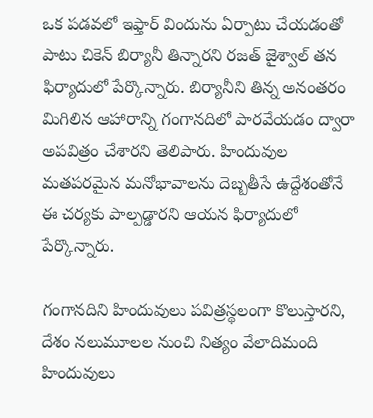ఒక పడవలో ఇఫ్తార్ విందును ఏర్పాటు చేయడంతో పాటు చికెన్ బిర్యానీ తిన్నారని రజత్ జైశ్వాల్ తన ఫిర్యాదులో పేర్కొన్నారు. బిర్యానీని తిన్న అనంతరం మిగిలిన ఆహారాన్ని గంగానదిలో పారవేయడం ద్వారా అపవిత్రం చేశారని తెలిపారు. హిందువుల మతపరమైన మనోభావాలను దెబ్బతీసే ఉద్దేశంతోనే ఈ చర్యకు పాల్పడ్డారని ఆయన ఫిర్యాదులో పేర్కొన్నారు.

గంగానదిని హిందువులు పవిత్రస్థలంగా కొలుస్తారని, దేశం నలుమూలల నుంచి నిత్యం వేలాదిమంది హిందువులు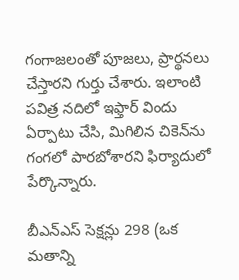గంగాజలంతో పూజలు, ప్రార్థనలు చేస్తారని గుర్తు చేశారు. ఇలాంటి పవిత్ర నదిలో ఇఫ్తార్ విందు ఏర్పాటు చేసి, మిగిలిన చికెన్‌ను గంగలో పారబోశారని ఫిర్యాదులో పేర్కొన్నారు.

బీఎన్ఎస్ సెక్షన్లు 298 (ఒక మతాన్ని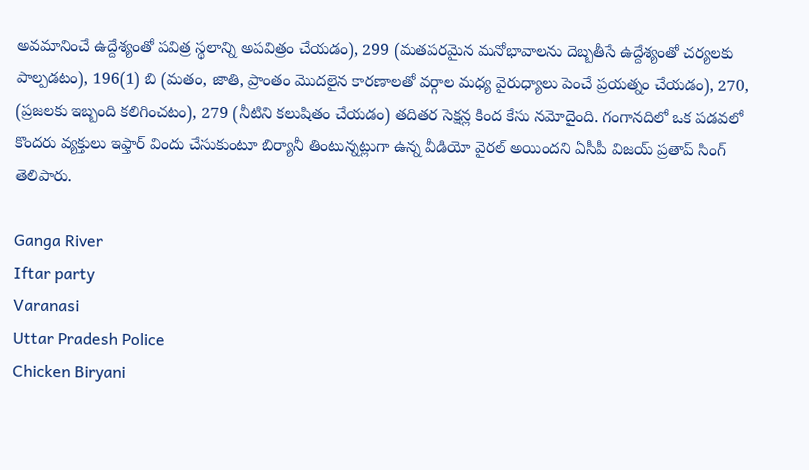అవమానించే ఉద్దేశ్యంతో పవిత్ర స్థలాన్ని అపవిత్రం చేయడం), 299 (మతపరమైన మనోభావాలను దెబ్బతీసే ఉద్దేశ్యంతో చర్యలకు పాల్పడటం), 196(1) బి (మతం, జాతి, ప్రాంతం మొదలైన కారణాలతో వర్గాల మధ్య వైరుధ్యాలు పెంచే ప్రయత్నం చేయడం), 270, (ప్రజలకు ఇబ్బంది కలిగించటం), 279 (నీటిని కలుషితం చేయడం) తదితర సెక్షన్ల కింద కేసు నమోదైంది. గంగానదిలో ఒక పడవలో కొందరు వ్యక్తులు ఇఫ్తార్ విందు చేసుకుంటూ బిర్యానీ తింటున్నట్లుగా ఉన్న వీడియో వైరల్ అయిందని ఏసీపీ విజయ్ ప్రతాప్ సింగ్ తెలిపారు.

Ganga River
Iftar party
Varanasi
Uttar Pradesh Police
Chicken Biryani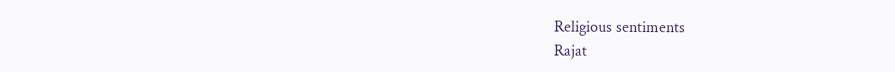Religious sentiments
Rajat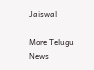Jaiswal

More Telugu News